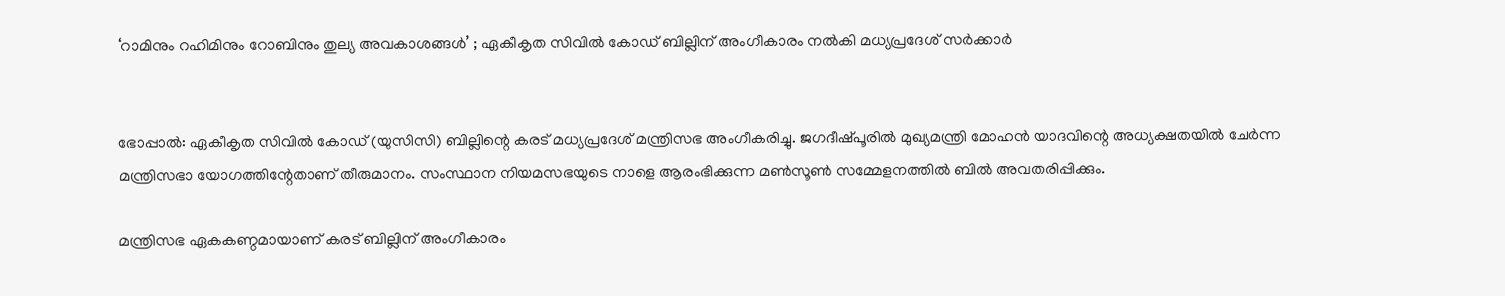‘റാമിനും റഹിമിനും റോബിനും തുല്യ അവകാശങ്ങള്‍’ ; ഏകീകൃത സിവില്‍ കോഡ് ബില്ലിന് അംഗീകാരം നല്‍കി മധ്യപ്രദേശ് സര്‍ക്കാര്‍


ഭോപ്പാല്‍: ഏകീകൃത സിവില്‍ കോഡ് (യുസിസി) ബില്ലിന്റെ കരട് മധ്യപ്രദേശ് മന്ത്രിസഭ അംഗീകരിച്ചു. ജഗദീഷ്പൂരില്‍ മുഖ്യമന്ത്രി മോഹന്‍ യാദവിന്റെ അധ്യക്ഷതയില്‍ ചേര്‍ന്ന മന്ത്രിസഭാ യോഗത്തിന്റേതാണ് തീരുമാനം. സംസ്ഥാന നിയമസഭയുടെ നാളെ ആരംഭിക്കുന്ന മണ്‍സൂണ്‍ സമ്മേളനത്തില്‍ ബില്‍ അവതരിപ്പിക്കും.

മന്ത്രിസഭ ഏകകണ്ഠമായാണ് കരട് ബില്ലിന് അംഗീകാരം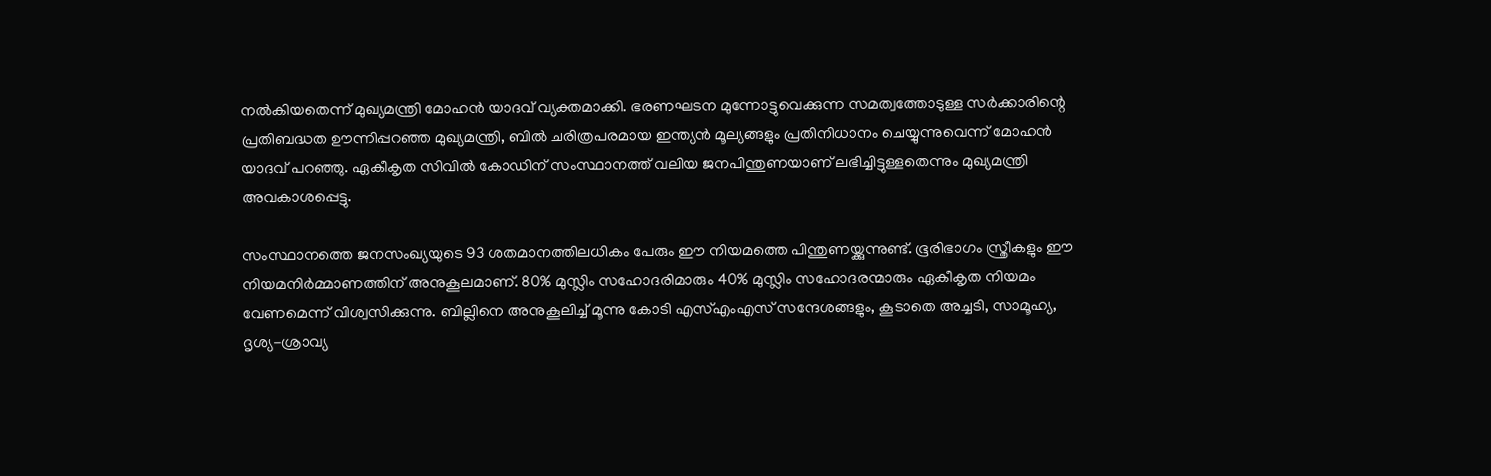നല്‍കിയതെന്ന് മുഖ്യമന്ത്രി മോഹന്‍ യാദവ് വ്യക്തമാക്കി. ഭരണഘടന മുന്നോട്ടുവെക്കുന്ന സമത്വത്തോടുള്ള സര്‍ക്കാരിന്റെ പ്രതിബദ്ധത ഊന്നിപ്പറഞ്ഞ മുഖ്യമന്ത്രി, ബില്‍ ചരിത്രപരമായ ഇന്ത്യന്‍ മൂല്യങ്ങളും പ്രതിനിധാനം ചെയ്യുന്നുവെന്ന് മോഹന്‍ യാദവ് പറഞ്ഞു. ഏകീകൃത സിവില്‍ കോഡിന് സംസ്ഥാനത്ത് വലിയ ജനപിന്തുണയാണ് ലഭിച്ചിട്ടുള്ളതെന്നും മുഖ്യമന്ത്രി അവകാശപ്പെട്ടു.

സംസ്ഥാനത്തെ ജനസംഖ്യയുടെ 93 ശതമാനത്തിലധികം പേരും ഈ നിയമത്തെ പിന്തുണയ്ക്കുന്നുണ്ട്. ഭൂരിഭാഗം സ്ത്രീകളും ഈ നിയമനിര്‍മ്മാണത്തിന് അനുകൂലമാണ്. 80% മുസ്ലിം സഹോദരിമാരും 40% മുസ്ലിം സഹോദരന്മാരും ഏകീകൃത നിയമം വേണമെന്ന് വിശ്വസിക്കുന്നു. ബില്ലിനെ അനുകൂലിച്ച് മൂന്നു കോടി എസ്എംഎസ് സന്ദേശങ്ങളും, കൂടാതെ അച്ചടി, സാമൂഹ്യ, ദൃശ്യ-ശ്രാവ്യ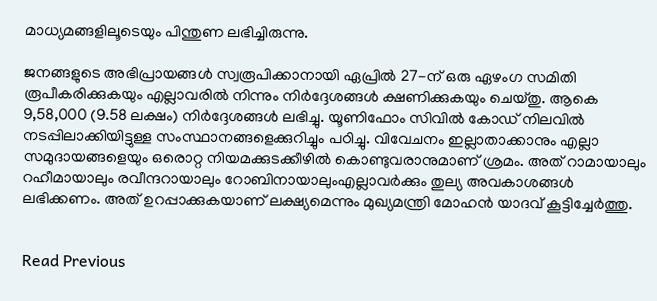മാധ്യമങ്ങളിലൂടെയും പിന്തുണ ലഭിച്ചിരുന്നു.

ജനങ്ങളുടെ അഭിപ്രായങ്ങള്‍ സ്വരൂപിക്കാനായി ഏപ്രില്‍ 27-ന് ഒരു ഏഴംഗ സമിതി രൂപീകരിക്കുകയും എല്ലാവരില്‍ നിന്നും നിര്‍ദ്ദേശങ്ങള്‍ ക്ഷണിക്കുകയും ചെയ്തു. ആകെ 9,58,000 (9.58 ലക്ഷം) നിര്‍ദ്ദേശങ്ങള്‍ ലഭിച്ചു. യൂണിഫോം സിവില്‍ കോഡ് നിലവില്‍ നടപ്പിലാക്കിയിട്ടുള്ള സംസ്ഥാനങ്ങളെക്കുറിച്ചും പഠിച്ചു. വിവേചനം ഇല്ലാതാക്കാനും എല്ലാ സമുദായങ്ങളെയും ഒരൊറ്റ നിയമക്കുടക്കീഴില്‍ കൊണ്ടുവരാനുമാണ് ശ്രമം. അത് റാമായാലും റഹീമായാലും രവീന്ദറായാലും റോബിനായാലുംഎല്ലാവര്‍ക്കും തുല്യ അവകാശങ്ങള്‍ ലഭിക്കണം. അത് ഉറപ്പാക്കുകയാണ് ലക്ഷ്യമെന്നും മുഖ്യമന്ത്രി മോഹന്‍ യാദവ് കൂട്ടിച്ചേര്‍ത്തു.


Read Previous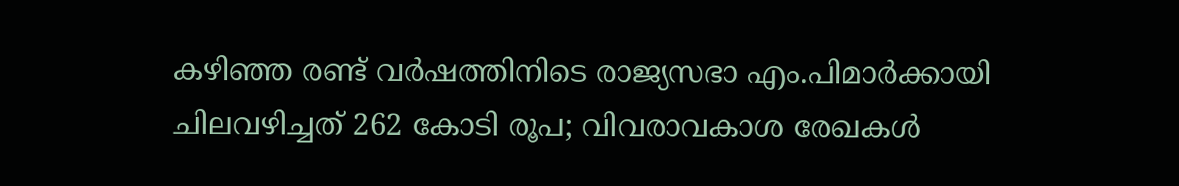കഴിഞ്ഞ രണ്ട് വർഷത്തിനിടെ രാജ്യസഭാ എം.പിമാർക്കായി ചിലവഴിച്ചത് 262 കോടി രൂപ; വിവരാവകാശ രേഖകൾ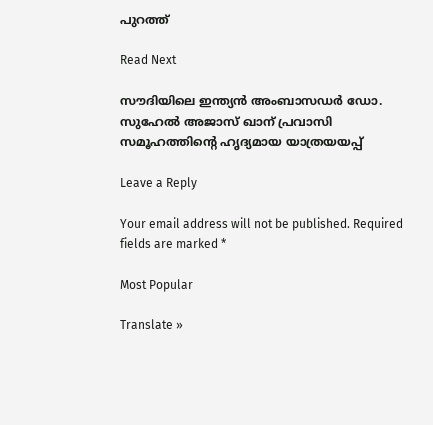പുറത്ത്

Read Next

സൗദിയിലെ ഇന്ത്യൻ അംബാസഡർ ഡോ. സുഹേൽ അജാസ് ഖാന് പ്രവാസി സമൂഹത്തിന്റെ ഹൃദ്യമായ യാത്രയയപ്പ്

Leave a Reply

Your email address will not be published. Required fields are marked *

Most Popular

Translate »